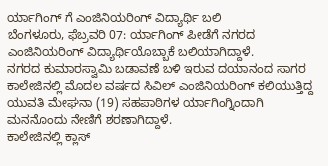ರ್ಯಾಗಿಂಗ್ ಗೆ ಎಂಜಿನಿಯರಿಂಗ್ ವಿದ್ಯಾರ್ಥಿ ಬಲಿ
ಬೆಂಗಳೂರು, ಫೆಬ್ರವರಿ 07: ರ್ಯಾಗಿಂಗ್ ಪೀಡೆಗೆ ನಗರದ ಎಂಜಿನಿಯರಿಂಗ್ ವಿದ್ಯಾರ್ಥಿಯೊಬ್ಬಾಕೆ ಬಲಿಯಾಗಿದ್ದಾಳೆ.
ನಗರದ ಕುಮಾರಸ್ವಾಮಿ ಬಡಾವಣೆ ಬಳಿ ಇರುವ ದಯಾನಂದ ಸಾಗರ ಕಾಲೇಜಿನಲ್ಲಿ ಮೊದಲ ವರ್ಷದ ಸಿವಿಲ್ ಎಂಜಿನಿಯರಿಂಗ್ ಕಲಿಯುತ್ತಿದ್ದ ಯುವತಿ ಮೇಘನಾ (19) ಸಹಪಾಠಿಗಳ ರ್ಯಾಗಿಂಗ್ನಿಂದಾಗಿ ಮನನೊಂದು ನೇಣಿಗೆ ಶರಣಾಗಿದ್ದಾಳೆ.
ಕಾಲೇಜಿನಲ್ಲಿ ಕ್ಲಾಸ್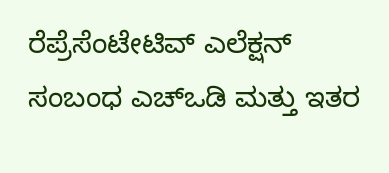ರೆಪ್ರೆಸೆಂಟೇಟಿವ್ ಎಲೆಕ್ಷನ್ ಸಂಬಂಧ ಎಚ್ಒಡಿ ಮತ್ತು ಇತರ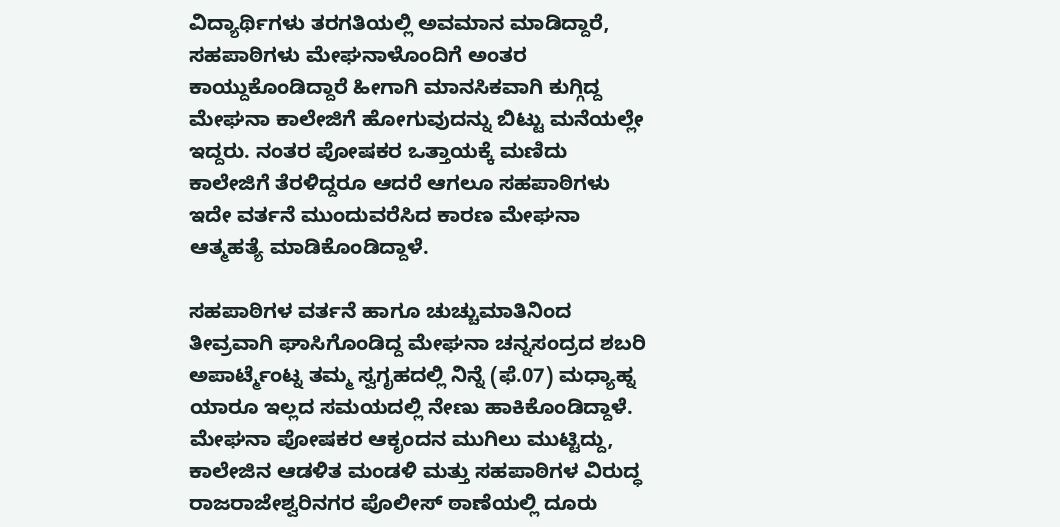ವಿದ್ಯಾರ್ಥಿಗಳು ತರಗತಿಯಲ್ಲಿ ಅವಮಾನ ಮಾಡಿದ್ದಾರೆ, ಸಹಪಾಠಿಗಳು ಮೇಘನಾಳೊಂದಿಗೆ ಅಂತರ ಕಾಯ್ದುಕೊಂಡಿದ್ದಾರೆ ಹೀಗಾಗಿ ಮಾನಸಿಕವಾಗಿ ಕುಗ್ಗಿದ್ದ ಮೇಘನಾ ಕಾಲೇಜಿಗೆ ಹೋಗುವುದನ್ನು ಬಿಟ್ಟು ಮನೆಯಲ್ಲೇ ಇದ್ದರು. ನಂತರ ಪೋಷಕರ ಒತ್ತಾಯಕ್ಕೆ ಮಣಿದು ಕಾಲೇಜಿಗೆ ತೆರಳಿದ್ದರೂ ಆದರೆ ಆಗಲೂ ಸಹಪಾಠಿಗಳು ಇದೇ ವರ್ತನೆ ಮುಂದುವರೆಸಿದ ಕಾರಣ ಮೇಘನಾ ಆತ್ಮಹತ್ಯೆ ಮಾಡಿಕೊಂಡಿದ್ದಾಳೆ.

ಸಹಪಾಠಿಗಳ ವರ್ತನೆ ಹಾಗೂ ಚುಚ್ಚುಮಾತಿನಿಂದ ತೀವ್ರವಾಗಿ ಘಾಸಿಗೊಂಡಿದ್ದ ಮೇಘನಾ ಚನ್ನಸಂದ್ರದ ಶಬರಿ ಅಪಾರ್ಟ್ಮೆಂಟ್ನ ತಮ್ಮ ಸ್ವಗೃಹದಲ್ಲಿ ನಿನ್ನೆ (ಫೆ.07) ಮಧ್ಯಾಹ್ನ ಯಾರೂ ಇಲ್ಲದ ಸಮಯದಲ್ಲಿ ನೇಣು ಹಾಕಿಕೊಂಡಿದ್ದಾಳೆ.
ಮೇಘನಾ ಪೋಷಕರ ಆಕೃಂದನ ಮುಗಿಲು ಮುಟ್ಟಿದ್ದು, ಕಾಲೇಜಿನ ಆಡಳಿತ ಮಂಡಳಿ ಮತ್ತು ಸಹಪಾಠಿಗಳ ವಿರುದ್ಧ ರಾಜರಾಜೇಶ್ವರಿನಗರ ಪೊಲೀಸ್ ಠಾಣೆಯಲ್ಲಿ ದೂರು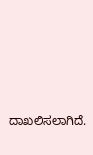ದಾಖಲಿಸಲಾಗಿದೆ.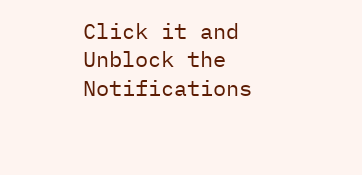Click it and Unblock the Notifications